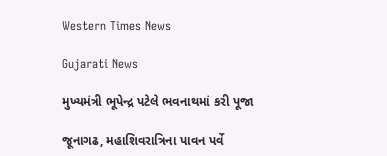Western Times News

Gujarati News

મુખ્યમંત્રી ભૂપેન્દ્ર પટેલે ભવનાથમાં કરી પૂજા

જૂનાગઢ, મહાશિવરાત્રિના પાવન પર્વે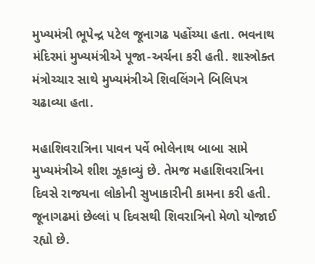મુખ્યમંત્રી ભૂપેન્દ્ર પટેલ જૂનાગઢ પહોંચ્યા હતા. ભવનાથ મંદિરમાં મુખ્યમંત્રીએ પૂજા-અર્ચના કરી હતી. શાસ્ત્રોક્ત મંત્રોચ્ચાર સાથે મુખ્યમંત્રીએ શિવલિંગને બિલિપત્ર ચઢાવ્યા હતા.

મહાશિવરાત્રિના પાવન પર્વે ભોલેનાથ બાબા સામે મુખ્યમંત્રીએ શીશ ઝૂકાવ્યું છે. તેમજ મહાશિવરાત્રિના દિવસે રાજયના લોકોની સુખાકારીની કામના કરી હતી. જૂનાગઢમાં છેલ્લાં ૫ દિવસથી શિવરાત્રિનો મેળો યોજાઈ રહ્યો છે.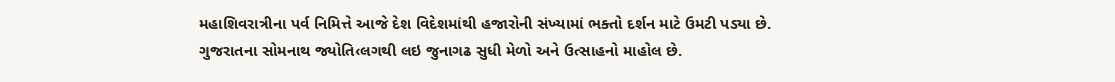મહાશિવરાત્રીના પર્વ નિમિત્તે આજે દેશ વિદેશમાંથી હજારોની સંખ્યામાં ભક્તો દર્શન માટે ઉમટી પડ્યા છે. ગુજરાતના સોમનાથ જ્યોતિ‹લગથી લઇ જુનાગઢ સુધી મેળો અને ઉત્સાહનો માહોલ છે.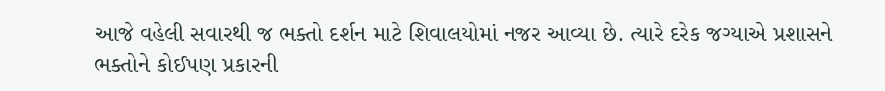આજે વહેલી સવારથી જ ભક્તો દર્શન માટે શિવાલયોમાં નજર આવ્યા છે. ત્યારે દરેક જગ્યાએ પ્રશાસને ભક્તોને કોઈપણ પ્રકારની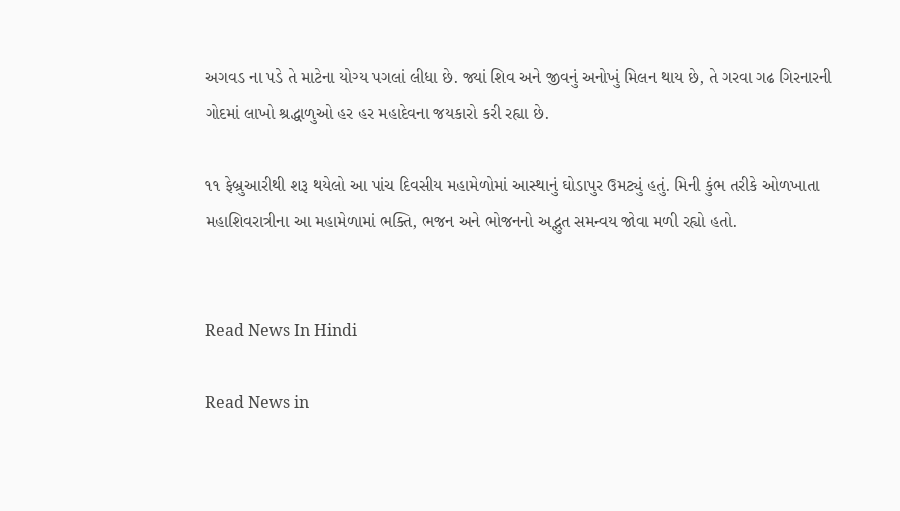અગવડ ના પડે તે માટેના યોગ્ય પગલાં લીધા છે. જ્યાં શિવ અને જીવનું અનોખું મિલન થાય છે, તે ગરવા ગઢ ગિરનારની ગોદમાં લાખો શ્રદ્ધાળુઓ હર હર મહાદેવના જયકારો કરી રહ્યા છે.

૧૧ ફેબ્રુઆરીથી શરૂ થયેલો આ પાંચ દિવસીય મહામેળોમાં આસ્થાનું ઘોડાપુર ઉમટ્યું હતું. મિની કુંભ તરીકે ઓળખાતા મહાશિવરાત્રીના આ મહામેળામાં ભક્તિ, ભજન અને ભોજનનો અદ્ભુત સમન્વય જોવા મળી રહ્યો હતો.


Read News In Hindi

Read News in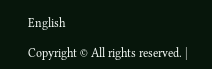English

Copyright © All rights reserved. |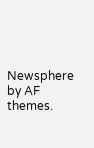Newsphere by AF themes.